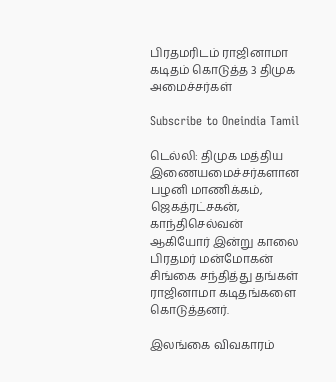பிரதமரிடம் ராஜினாமா கடிதம் கொடுத்த 3 திமுக அமைச்சர்கள்

Subscribe to Oneindia Tamil

டெல்லி: திமுக மத்திய இணையமைச்சர்களான பழனி மாணிக்கம், ஜெகத்ரட்சகன், காந்திசெல்வன் ஆகியோர் இன்று காலை பிரதமர் மன்மோகன் சிங்கை சந்தித்து தங்கள் ராஜினாமா கடிதங்களை கொடுத்தனர்.

இலங்கை விவகாரம்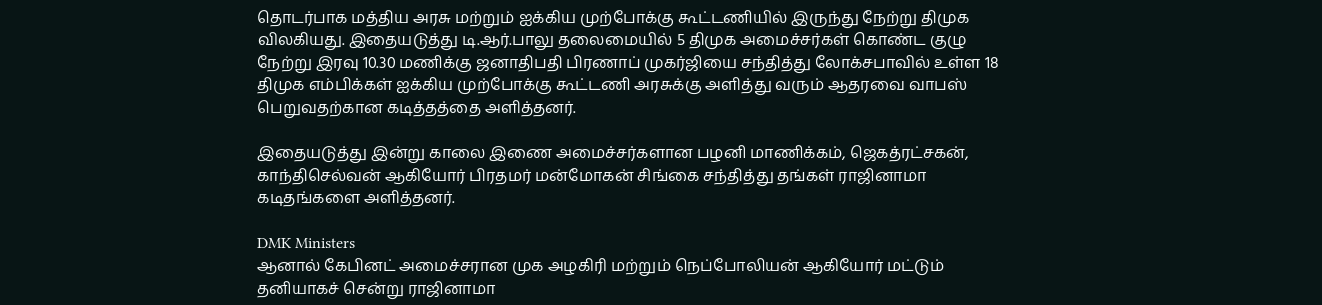தொடர்பாக மத்திய அரசு மற்றும் ஐக்கிய முற்போக்கு கூட்டணியில் இருந்து நேற்று திமுக விலகியது. இதையடுத்து டி.ஆர்.பாலு தலைமையில் 5 திமுக அமைச்சர்கள் கொண்ட குழு நேற்று இரவு 10.30 மணிக்கு ஜனாதிபதி பிரணாப் முகர்ஜியை சந்தித்து லோக்சபாவில் உள்ள 18 திமுக எம்பிக்கள் ஐக்கிய முற்போக்கு கூட்டணி அரசுக்கு அளித்து வரும் ஆதரவை வாபஸ் பெறுவதற்கான கடித்தத்தை அளித்தனர்.

இதையடுத்து இன்று காலை இணை அமைச்சர்களான பழனி மாணிக்கம், ஜெகத்ரட்சகன், காந்திசெல்வன் ஆகியோர் பிரதமர் மன்மோகன் சிங்கை சந்தித்து தங்கள் ராஜினாமா கடிதங்களை அளித்தனர்.

DMK Ministers
ஆனால் கேபினட் அமைச்சரான முக அழகிரி மற்றும் நெப்போலியன் ஆகியோர் மட்டும் தனியாகச் சென்று ராஜினாமா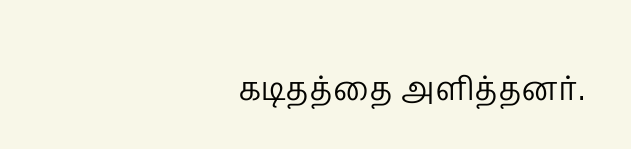கடிதத்தை அளித்தனர்.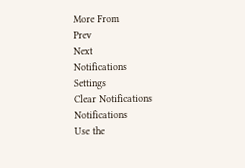More From
Prev
Next
Notifications
Settings
Clear Notifications
Notifications
Use the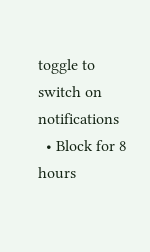toggle to switch on notifications
  • Block for 8 hours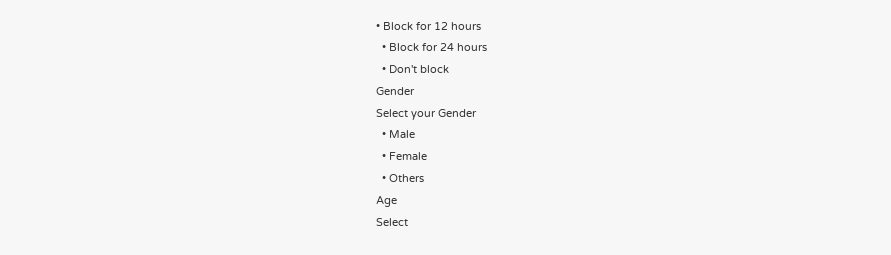• Block for 12 hours
  • Block for 24 hours
  • Don't block
Gender
Select your Gender
  • Male
  • Female
  • Others
Age
Select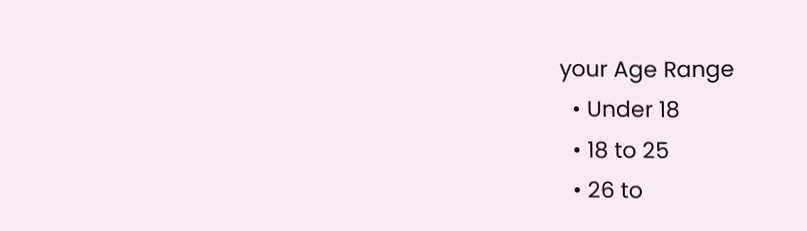your Age Range
  • Under 18
  • 18 to 25
  • 26 to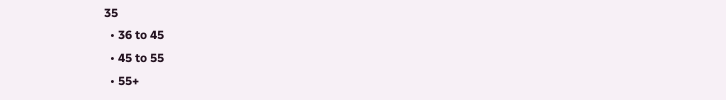35
  • 36 to 45
  • 45 to 55
  • 55+